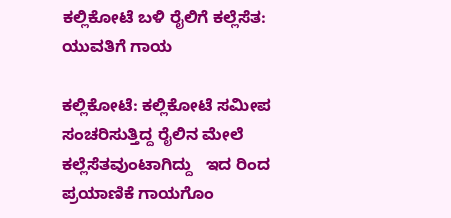ಕಲ್ಲಿಕೋಟೆ ಬಳಿ ರೈಲಿಗೆ ಕಲ್ಲೆಸೆತ: ಯುವತಿಗೆ ಗಾಯ

ಕಲ್ಲಿಕೋಟೆ: ಕಲ್ಲಿಕೋಟೆ ಸಮೀಪ ಸಂಚರಿಸುತ್ತಿದ್ದ ರೈಲಿನ ಮೇಲೆ ಕಲ್ಲೆಸೆತವುಂಟಾಗಿದ್ದು   ಇದ ರಿಂದ  ಪ್ರಯಾಣಿಕೆ ಗಾಯಗೊಂ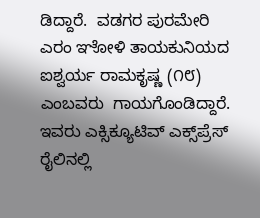ಡಿದ್ದಾರೆ.  ವಡಗರ ಪುರಮೇರಿ ಎರಂ ಞೋಳಿ ತಾಯಕುನಿಯದ ಐಶ್ವರ್ಯ ರಾಮಕೃಷ್ಣ (೧೮) ಎಂಬವರು  ಗಾಯಗೊಂಡಿದ್ದಾರೆ.  ಇವರು ಎಕ್ಸಿಕ್ಯೂಟಿವ್ ಎಕ್ಸ್‌ಪ್ರೆಸ್ ರೈಲಿನಲ್ಲಿ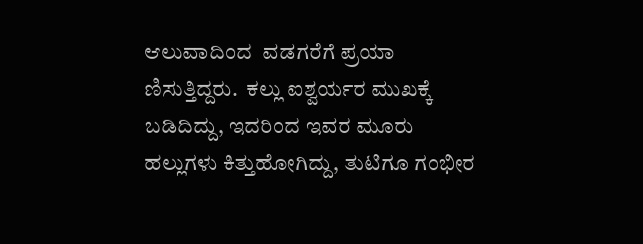ಆಲುವಾದಿಂದ  ವಡಗರೆಗೆ ಪ್ರಯಾ ಣಿಸುತ್ತಿದ್ದರು.  ಕಲ್ಲು ಐಶ್ವರ್ಯರ ಮುಖಕ್ಕೆ ಬಡಿದಿದ್ದು, ಇದರಿಂದ ಇವರ ಮೂರು ಹಲ್ಲುಗಳು ಕಿತ್ತುಹೋಗಿದ್ದು, ತುಟಿಗೂ ಗಂಭೀರ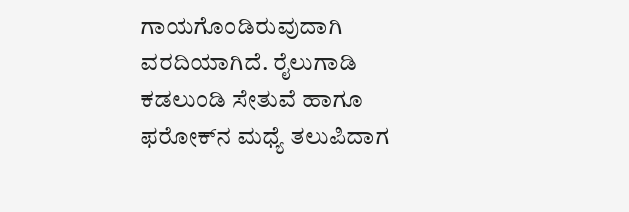ಗಾಯಗೊಂಡಿರುವುದಾಗಿ ವರದಿಯಾಗಿದೆ. ರೈಲುಗಾಡಿ ಕಡಲುಂಡಿ ಸೇತುವೆ ಹಾಗೂ  ಫರೋಕ್‌ನ ಮಧ್ಯೆ ತಲುಪಿದಾಗ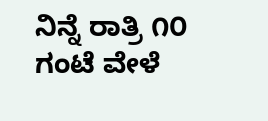ನಿನ್ನೆ ರಾತ್ರಿ ೧೦ ಗಂಟೆ ವೇಳೆ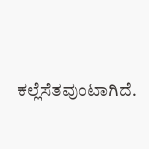ಕಲ್ಲೆಸೆತವುಂಟಾಗಿದೆ.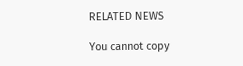RELATED NEWS

You cannot copy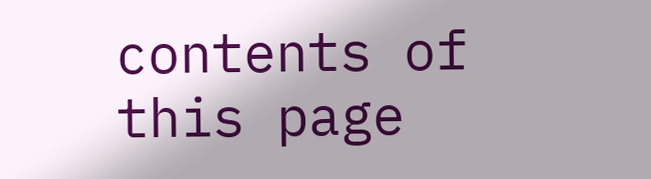contents of this page